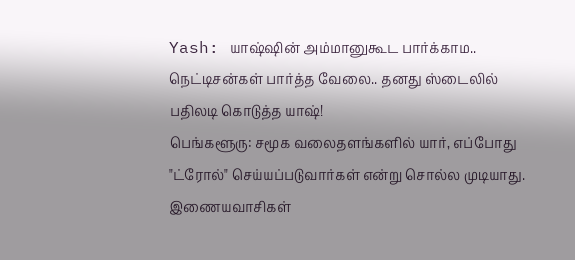Yash: யாஷ்ஷின் அம்மானுகூட பார்க்காம.. நெட்டிசன்கள் பார்த்த வேலை.. தனது ஸ்டைலில் பதிலடி கொடுத்த யாஷ்!
பெங்களூரு: சமூக வலைதளங்களில் யார், எப்போது "ட்ரோல்" செய்யப்படுவார்கள் என்று சொல்ல முடியாது. இணையவாசிகள்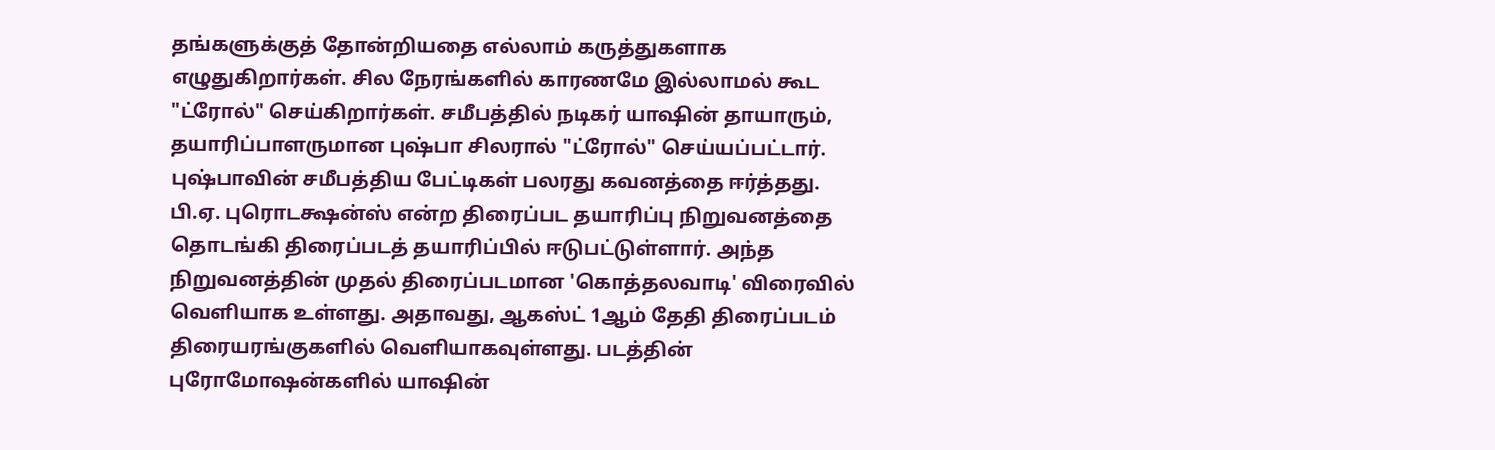தங்களுக்குத் தோன்றியதை எல்லாம் கருத்துகளாக எழுதுகிறார்கள். சில நேரங்களில் காரணமே இல்லாமல் கூட "ட்ரோல்" செய்கிறார்கள். சமீபத்தில் நடிகர் யாஷின் தாயாரும், தயாரிப்பாளருமான புஷ்பா சிலரால் "ட்ரோல்" செய்யப்பட்டார்.
புஷ்பாவின் சமீபத்திய பேட்டிகள் பலரது கவனத்தை ஈர்த்தது. பி.ஏ. புரொடக்ஷன்ஸ் என்ற திரைப்பட தயாரிப்பு நிறுவனத்தை தொடங்கி திரைப்படத் தயாரிப்பில் ஈடுபட்டுள்ளார். அந்த நிறுவனத்தின் முதல் திரைப்படமான 'கொத்தலவாடி' விரைவில் வெளியாக உள்ளது. அதாவது, ஆகஸ்ட் 1ஆம் தேதி திரைப்படம் திரையரங்குகளில் வெளியாகவுள்ளது. படத்தின் புரோமோஷன்களில் யாஷின்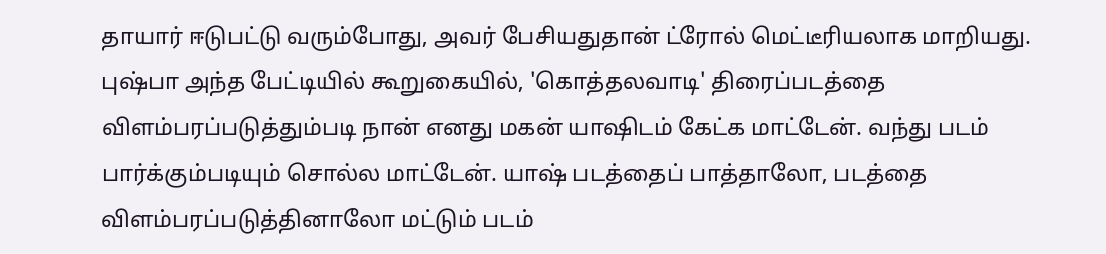தாயார் ஈடுபட்டு வரும்போது, அவர் பேசியதுதான் ட்ரோல் மெட்டீரியலாக மாறியது.
புஷ்பா அந்த பேட்டியில் கூறுகையில், 'கொத்தலவாடி' திரைப்படத்தை விளம்பரப்படுத்தும்படி நான் எனது மகன் யாஷிடம் கேட்க மாட்டேன். வந்து படம் பார்க்கும்படியும் சொல்ல மாட்டேன். யாஷ் படத்தைப் பாத்தாலோ, படத்தை விளம்பரப்படுத்தினாலோ மட்டும் படம்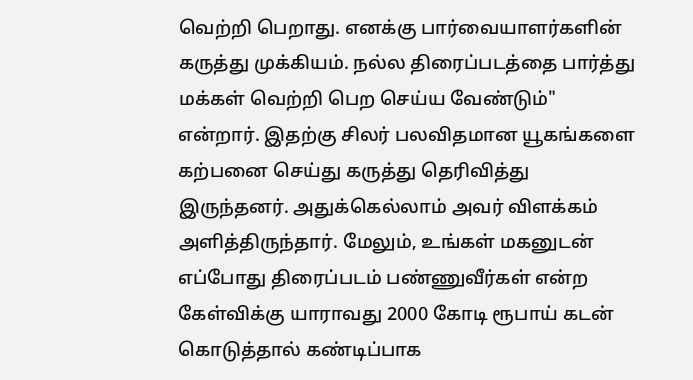வெற்றி பெறாது. எனக்கு பார்வையாளர்களின் கருத்து முக்கியம். நல்ல திரைப்படத்தை பார்த்து மக்கள் வெற்றி பெற செய்ய வேண்டும்" என்றார். இதற்கு சிலர் பலவிதமான யூகங்களை கற்பனை செய்து கருத்து தெரிவித்து இருந்தனர். அதுக்கெல்லாம் அவர் விளக்கம் அளித்திருந்தார். மேலும், உங்கள் மகனுடன் எப்போது திரைப்படம் பண்ணுவீர்கள் என்ற கேள்விக்கு யாராவது 2000 கோடி ரூபாய் கடன் கொடுத்தால் கண்டிப்பாக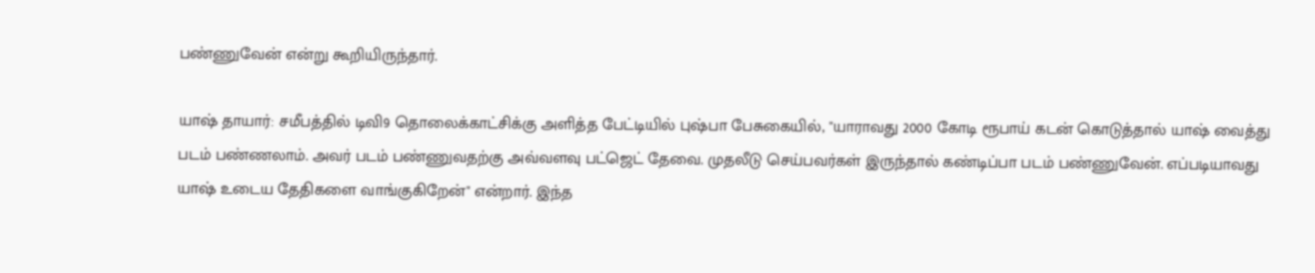பண்ணுவேன் என்று கூறியிருந்தார்.

யாஷ் தாயார்: சமீபத்தில் டிவி9 தொலைக்காட்சிக்கு அளித்த பேட்டியில் புஷ்பா பேசுகையில், "யாராவது 2000 கோடி ரூபாய் கடன் கொடுத்தால் யாஷ் வைத்து படம் பண்ணலாம். அவர் படம் பண்ணுவதற்கு அவ்வளவு பட்ஜெட் தேவை. முதலீடு செய்பவர்கள் இருந்தால் கண்டிப்பா படம் பண்ணுவேன். எப்படியாவது யாஷ் உடைய தேதிகளை வாங்குகிறேன்" என்றார். இந்த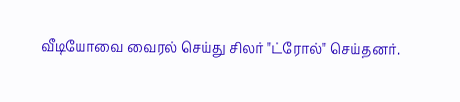வீடியோவை வைரல் செய்து சிலர் "ட்ரோல்" செய்தனர்.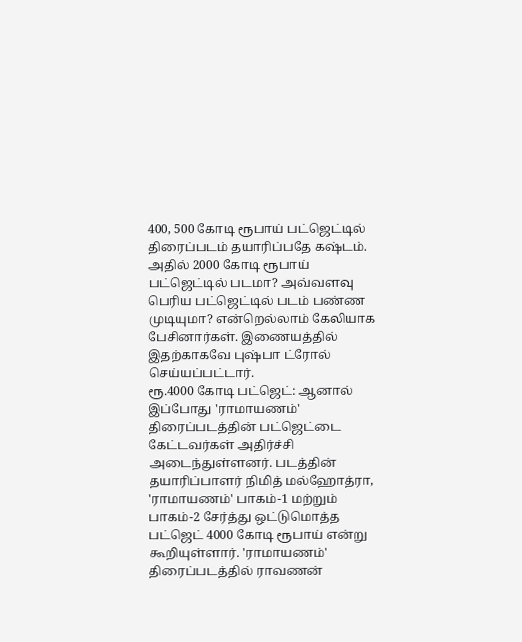400, 500 கோடி ரூபாய் பட்ஜெட்டில் திரைப்படம் தயாரிப்பதே கஷ்டம். அதில் 2000 கோடி ரூபாய் பட்ஜெட்டில் படமா? அவ்வளவு பெரிய பட்ஜெட்டில் படம் பண்ண முடியுமா? என்றெல்லாம் கேலியாக பேசினார்கள். இணையத்தில் இதற்காகவே புஷ்பா ட்ரோல் செய்யப்பட்டார்.
ரூ.4000 கோடி பட்ஜெட்: ஆனால் இப்போது 'ராமாயணம்' திரைப்படத்தின் பட்ஜெட்டை கேட்டவர்கள் அதிர்ச்சி அடைந்துள்ளனர். படத்தின் தயாரிப்பாளர் நிமித் மல்ஹோத்ரா, 'ராமாயணம்' பாகம்-1 மற்றும் பாகம்-2 சேர்த்து ஒட்டுமொத்த பட்ஜெட் 4000 கோடி ரூபாய் என்று கூறியுள்ளார். 'ராமாயணம்' திரைப்படத்தில் ராவணன்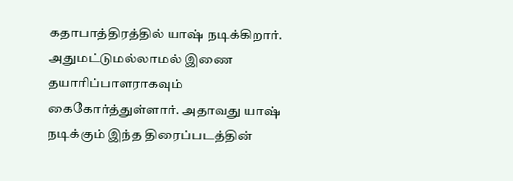கதாபாத்திரத்தில் யாஷ் நடிக்கிறார். அதுமட்டுமல்லாமல் இணை தயாரிப்பாளராகவும் கைகோர்த்துள்ளார். அதாவது யாஷ் நடிக்கும் இந்த திரைப்படத்தின்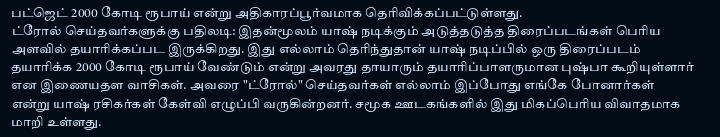பட்ஜெட் 2000 கோடி ரூபாய் என்று அதிகாரப்பூர்வமாக தெரிவிக்கப்பட்டுள்ளது.
ட்ரோல் செய்தவர்களுக்கு பதிலடி: இதன்மூலம் யாஷ் நடிக்கும் அடுத்தடுத்த திரைப்படங்கள் பெரிய அளவில் தயாரிக்கப்பட இருக்கிறது. இது எல்லாம் தெரிந்துதான் யாஷ் நடிப்பில் ஒரு திரைப்படம் தயாரிக்க 2000 கோடி ரூபாய் வேண்டும் என்று அவரது தாயாரும் தயாரிப்பாளருமான புஷ்பா கூறியுள்ளார் என இணையதள வாசிகள். அவரை "ட்ரோல்" செய்தவர்கள் எல்லாம் இப்போது எங்கே போனார்கள் என்று யாஷ் ரசிகர்கள் கேள்வி எழுப்பி வருகின்றனர். சமூக ஊடகங்களில் இது மிகப்பெரிய விவாதமாக மாறி உள்ளது.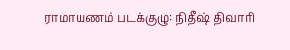ராமாயணம் படக்குழு: நிதீஷ் திவாரி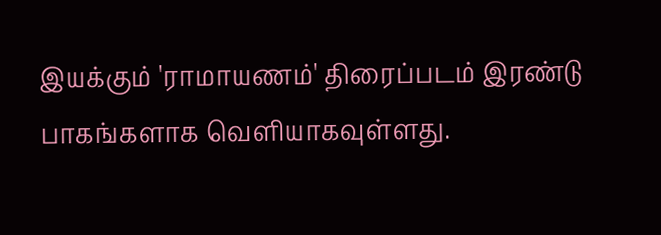இயக்கும் 'ராமாயணம்' திரைப்படம் இரண்டு பாகங்களாக வெளியாகவுள்ளது.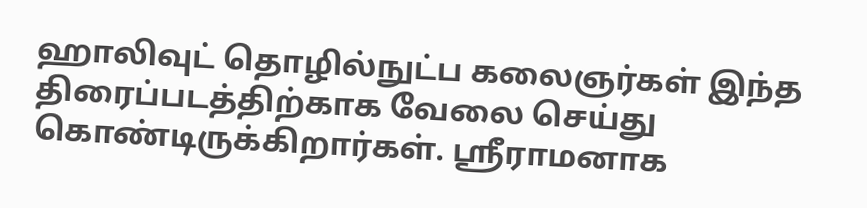ஹாலிவுட் தொழில்நுட்ப கலைஞர்கள் இந்த திரைப்படத்திற்காக வேலை செய்து கொண்டிருக்கிறார்கள். ஸ்ரீராமனாக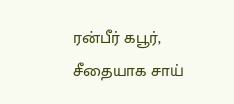ரன்பீர் கபூர், சீதையாக சாய்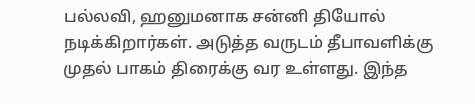பல்லவி, ஹனுமனாக சன்னி தியோல் நடிக்கிறார்கள். அடுத்த வருடம் தீபாவளிக்கு முதல் பாகம் திரைக்கு வர உள்ளது. இந்த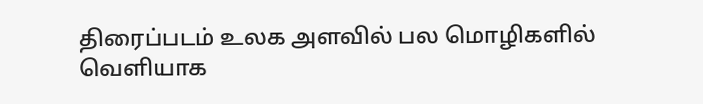திரைப்படம் உலக அளவில் பல மொழிகளில் வெளியாக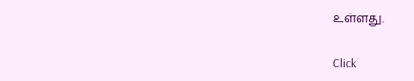உள்ளது.


Click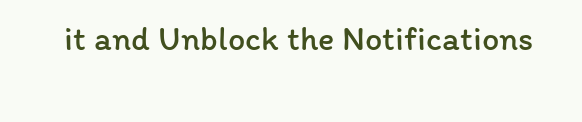it and Unblock the Notifications